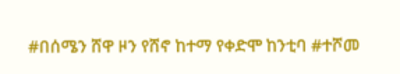#በሰሜን ሸዋ ዞን የሸኖ ከተማ የቀድሞ ከንቲባ #ተሾመ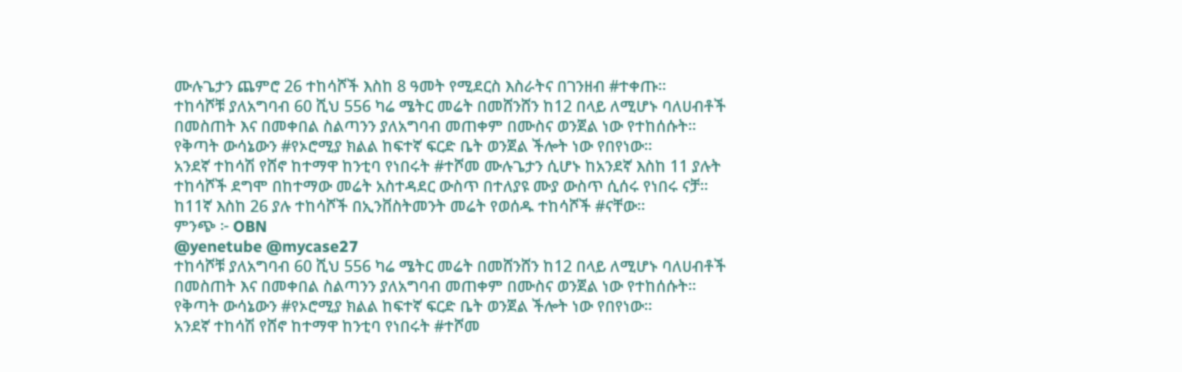ሙሉጌታን ጨምሮ 26 ተከሳሾች እስከ 8 ዓመት የሚደርስ እስራትና በገንዘብ #ተቀጡ።
ተከሳሾቹ ያለአግባብ 60 ሺህ 556 ካሬ ሜትር መሬት በመሸንሸን ከ12 በላይ ለሚሆኑ ባለሀብቶች በመስጠት እና በመቀበል ስልጣንን ያለአግባብ መጠቀም በሙስና ወንጀል ነው የተከሰሱት።
የቅጣት ውሳኔውን #የኦሮሚያ ክልል ከፍተኛ ፍርድ ቤት ወንጀል ችሎት ነው የበየነው።
አንደኛ ተከሳሽ የሸኖ ከተማዋ ከንቲባ የነበሩት #ተሾመ ሙሉጌታን ሲሆኑ ከአንደኛ እስከ 11 ያሉት ተከሳሾች ደግሞ በከተማው መሬት አስተዳደር ውስጥ በተለያዩ ሙያ ውስጥ ሲሰሩ የነበሩ ናቻ፡፡
ከ11ኛ እስከ 26 ያሉ ተከሳሾች በኢንቨስትመንት መሬት የወሰዱ ተከሳሾች #ናቸው።
ምንጭ ፦ OBN
@yenetube @mycase27
ተከሳሾቹ ያለአግባብ 60 ሺህ 556 ካሬ ሜትር መሬት በመሸንሸን ከ12 በላይ ለሚሆኑ ባለሀብቶች በመስጠት እና በመቀበል ስልጣንን ያለአግባብ መጠቀም በሙስና ወንጀል ነው የተከሰሱት።
የቅጣት ውሳኔውን #የኦሮሚያ ክልል ከፍተኛ ፍርድ ቤት ወንጀል ችሎት ነው የበየነው።
አንደኛ ተከሳሽ የሸኖ ከተማዋ ከንቲባ የነበሩት #ተሾመ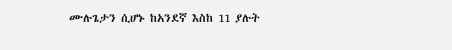ሙሉጌታን ሲሆኑ ከአንደኛ እስከ 11 ያሉት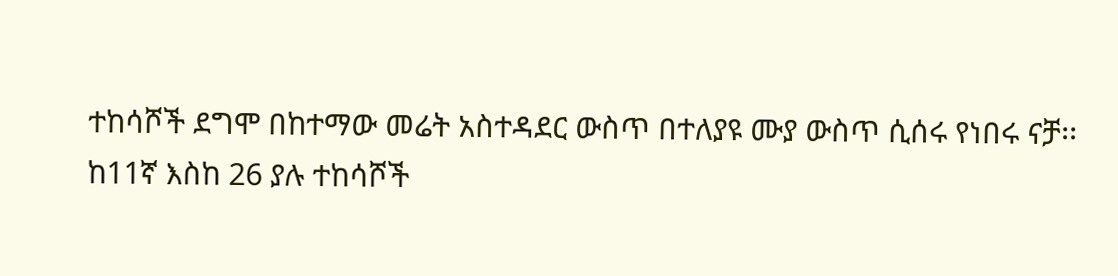ተከሳሾች ደግሞ በከተማው መሬት አስተዳደር ውስጥ በተለያዩ ሙያ ውስጥ ሲሰሩ የነበሩ ናቻ፡፡
ከ11ኛ እስከ 26 ያሉ ተከሳሾች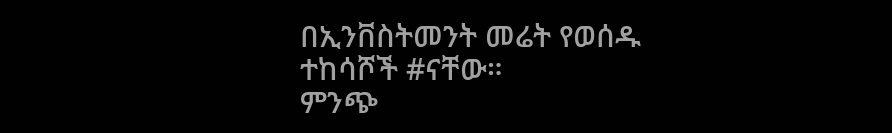በኢንቨስትመንት መሬት የወሰዱ ተከሳሾች #ናቸው።
ምንጭ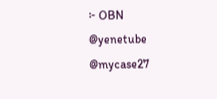፦ OBN
@yenetube @mycase27